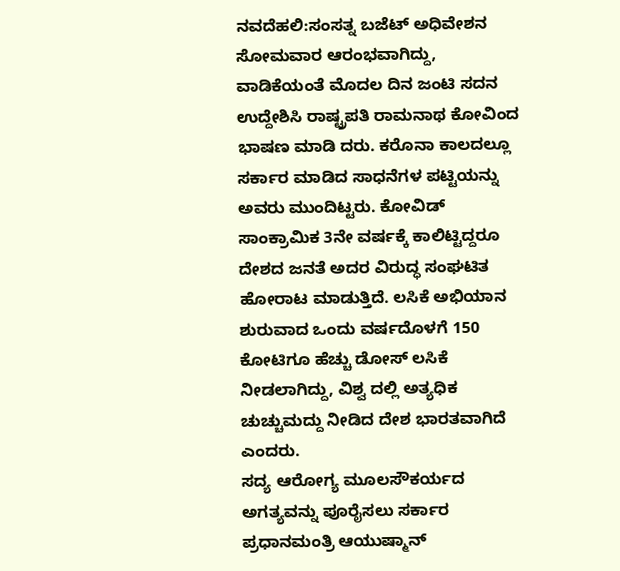ನವದೆಹಲಿ:ಸಂಸತ್ನ ಬಜೆಟ್ ಅಧಿವೇಶನ ಸೋಮವಾರ ಆರಂಭವಾಗಿದ್ದು, ವಾಡಿಕೆಯಂತೆ ಮೊದಲ ದಿನ ಜಂಟಿ ಸದನ ಉದ್ದೇಶಿಸಿ ರಾಷ್ಟ್ರಪತಿ ರಾಮನಾಥ ಕೋವಿಂದ ಭಾಷಣ ಮಾಡಿ ದರು. ಕರೊನಾ ಕಾಲದಲ್ಲೂ ಸರ್ಕಾರ ಮಾಡಿದ ಸಾಧನೆಗಳ ಪಟ್ಟಿಯನ್ನು ಅವರು ಮುಂದಿಟ್ಟರು. ಕೋವಿಡ್ ಸಾಂಕ್ರಾಮಿಕ 3ನೇ ವರ್ಷಕ್ಕೆ ಕಾಲಿಟ್ಟಿದ್ದರೂ ದೇಶದ ಜನತೆ ಅದರ ವಿರುದ್ಧ ಸಂಘಟಿತ ಹೋರಾಟ ಮಾಡುತ್ತಿದೆ. ಲಸಿಕೆ ಅಭಿಯಾನ ಶುರುವಾದ ಒಂದು ವರ್ಷದೊಳಗೆ 150 ಕೋಟಿಗೂ ಹೆಚ್ಚು ಡೋಸ್ ಲಸಿಕೆ ನೀಡಲಾಗಿದ್ದು, ವಿಶ್ವ ದಲ್ಲಿ ಅತ್ಯಧಿಕ ಚುಚ್ಚುಮದ್ದು ನೀಡಿದ ದೇಶ ಭಾರತವಾಗಿದೆ ಎಂದರು.
ಸದ್ಯ ಆರೋಗ್ಯ ಮೂಲಸೌಕರ್ಯದ ಅಗತ್ಯವನ್ನು ಪೂರೈಸಲು ಸರ್ಕಾರ ಪ್ರಧಾನಮಂತ್ರಿ ಆಯುಷ್ಮಾನ್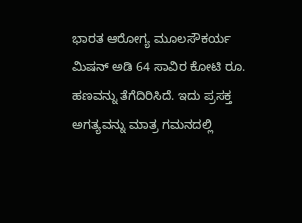ಭಾರತ ಆರೋಗ್ಯ ಮೂಲಸೌಕರ್ಯ ಮಿಷನ್ ಅಡಿ 64 ಸಾವಿರ ಕೋಟಿ ರೂ. ಹಣವನ್ನು ತೆಗೆದಿರಿಸಿದೆ. ಇದು ಪ್ರಸಕ್ತ ಅಗತ್ಯವನ್ನು ಮಾತ್ರ ಗಮನದಲ್ಲಿ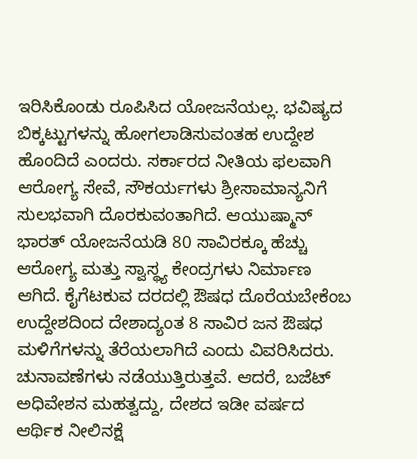ಇರಿಸಿಕೊಂಡು ರೂಪಿಸಿದ ಯೋಜನೆಯಲ್ಲ. ಭವಿಷ್ಯದ ಬಿಕ್ಕಟ್ಟುಗಳನ್ನು ಹೋಗಲಾಡಿಸುವಂತಹ ಉದ್ದೇಶ ಹೊಂದಿದೆ ಎಂದರು. ಸರ್ಕಾರದ ನೀತಿಯ ಫಲವಾಗಿ ಆರೋಗ್ಯ ಸೇವೆ, ಸೌಕರ್ಯಗಳು ಶ್ರೀಸಾಮಾನ್ಯನಿಗೆ ಸುಲಭವಾಗಿ ದೊರಕುವಂತಾಗಿದೆ. ಆಯುಷ್ಮಾನ್ ಭಾರತ್ ಯೋಜನೆಯಡಿ 80 ಸಾವಿರಕ್ಕೂ ಹೆಚ್ಚು ಆರೋಗ್ಯ ಮತ್ತು ಸ್ವಾಸ್ಥ್ಯ ಕೇಂದ್ರಗಳು ನಿರ್ಮಾಣ ಆಗಿದೆ. ಕೈಗೆಟಕುವ ದರದಲ್ಲಿ ಔಷಧ ದೊರೆಯಬೇಕೆಂಬ ಉದ್ದೇಶದಿಂದ ದೇಶಾದ್ಯಂತ 8 ಸಾವಿರ ಜನ ಔಷಧ ಮಳಿಗೆಗಳನ್ನು ತೆರೆಯಲಾಗಿದೆ ಎಂದು ವಿವರಿಸಿದರು.
ಚುನಾವಣೆಗಳು ನಡೆಯುತ್ತಿರುತ್ತವೆ. ಆದರೆ, ಬಜೆಟ್ ಅಧಿವೇಶನ ಮಹತ್ವದ್ದು, ದೇಶದ ಇಡೀ ವರ್ಷದ ಆರ್ಥಿಕ ನೀಲಿನಕ್ಷೆ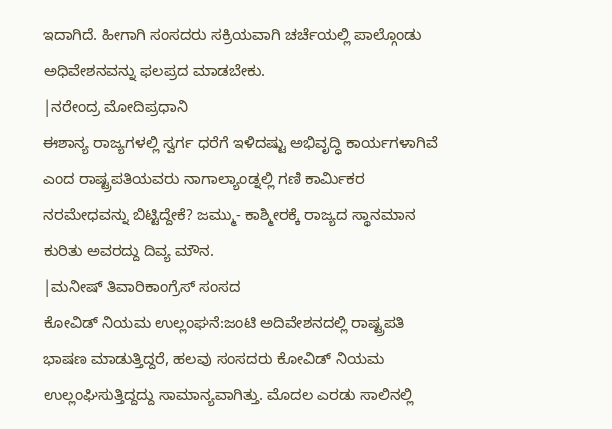ಇದಾಗಿದೆ. ಹೀಗಾಗಿ ಸಂಸದರು ಸಕ್ರಿಯವಾಗಿ ಚರ್ಚೆಯಲ್ಲಿ ಪಾಲ್ಗೊಂಡು ಅಧಿವೇಶನವನ್ನು ಫಲಪ್ರದ ಮಾಡಬೇಕು.
|ನರೇಂದ್ರ ಮೋದಿಪ್ರಧಾನಿ
ಈಶಾನ್ಯ ರಾಜ್ಯಗಳಲ್ಲಿ ಸ್ವರ್ಗ ಧರೆಗೆ ಇಳಿದಷ್ಟು ಅಭಿವೃದ್ಧಿ ಕಾರ್ಯಗಳಾಗಿವೆ ಎಂದ ರಾಷ್ಟ್ರಪತಿಯವರು ನಾಗಾಲ್ಯಾಂಡ್ನಲ್ಲಿ ಗಣಿ ಕಾರ್ವಿುಕರ ನರಮೇಧವನ್ನು ಬಿಟ್ಟಿದ್ದೇಕೆ? ಜಮ್ಮು- ಕಾಶ್ಮೀರಕ್ಕೆ ರಾಜ್ಯದ ಸ್ಥಾನಮಾನ ಕುರಿತು ಅವರದ್ದು ದಿವ್ಯ ಮೌನ.
|ಮನೀಷ್ ತಿವಾರಿಕಾಂಗ್ರೆಸ್ ಸಂಸದ
ಕೋವಿಡ್ ನಿಯಮ ಉಲ್ಲಂಘನೆ:ಜಂಟಿ ಅದಿವೇಶನದಲ್ಲಿ ರಾಷ್ಟ್ರಪತಿ ಭಾಷಣ ಮಾಡುತ್ತಿದ್ದರೆ, ಹಲವು ಸಂಸದರು ಕೋವಿಡ್ ನಿಯಮ ಉಲ್ಲಂಘಿಸುತ್ತಿದ್ದದ್ದು ಸಾಮಾನ್ಯವಾಗಿತ್ತು. ಮೊದಲ ಎರಡು ಸಾಲಿನಲ್ಲಿ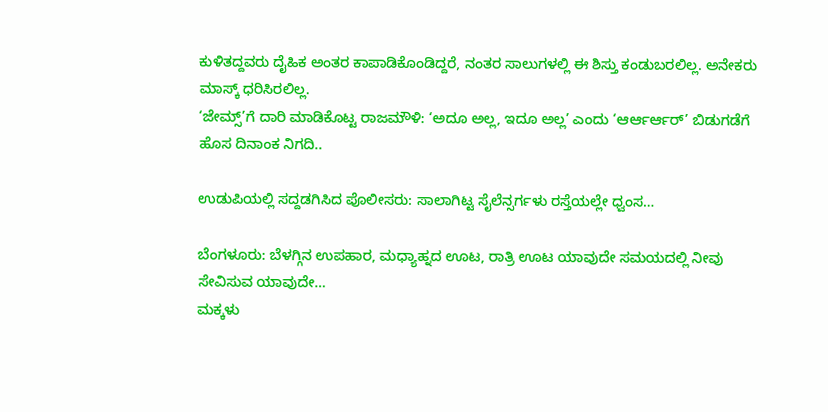ಕುಳಿತದ್ದವರು ದೈಹಿಕ ಅಂತರ ಕಾಪಾಡಿಕೊಂಡಿದ್ದರೆ, ನಂತರ ಸಾಲುಗಳಲ್ಲಿ ಈ ಶಿಸ್ತು ಕಂಡುಬರಲಿಲ್ಲ. ಅನೇಕರು ಮಾಸ್ಕ್ ಧರಿಸಿರಲಿಲ್ಲ.
‘ಜೇಮ್ಸ್’ಗೆ ದಾರಿ ಮಾಡಿಕೊಟ್ಟ ರಾಜಮೌಳಿ: ‘ಅದೂ ಅಲ್ಲ, ಇದೂ ಅಲ್ಲ’ ಎಂದು ‘ಆರ್ಆರ್ಆರ್’ ಬಿಡುಗಡೆಗೆ ಹೊಸ ದಿನಾಂಕ ನಿಗದಿ..

ಉಡುಪಿಯಲ್ಲಿ ಸದ್ದಡಗಿಸಿದ ಪೊಲೀಸರು: ಸಾಲಾಗಿಟ್ಟ ಸೈಲೆನ್ಸರ್ಗಳು ರಸ್ತೆಯಲ್ಲೇ ಧ್ವಂಸ…

ಬೆಂಗಳೂರು: ಬೆಳಗ್ಗಿನ ಉಪಹಾರ, ಮಧ್ಯಾಹ್ನದ ಊಟ, ರಾತ್ರಿ ಊಟ ಯಾವುದೇ ಸಮಯದಲ್ಲಿ ನೀವು ಸೇವಿಸುವ ಯಾವುದೇ…
ಮಕ್ಕಳು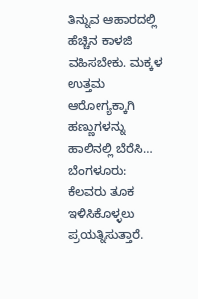ತಿನ್ನುವ ಆಹಾರದಲ್ಲಿ ಹೆಚ್ಚಿನ ಕಾಳಜಿ ವಹಿಸಬೇಕು. ಮಕ್ಕಳ ಉತ್ತಮ ಆರೋಗ್ಯಕ್ಕಾಗಿ ಹಣ್ಣುಗಳನ್ನು ಹಾಲಿನಲ್ಲಿ ಬೆರೆಸಿ…
ಬೆಂಗಳೂರು: ಕೆಲವರು ತೂಕ ಇಳಿಸಿಕೊಳ್ಳಲು ಪ್ರಯತ್ನಿಸುತ್ತಾರೆ.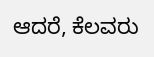ಆದರೆ, ಕೆಲವರು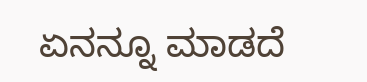ಏನನ್ನೂ ಮಾಡದೆ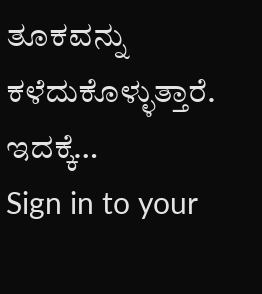ತೂಕವನ್ನು ಕಳೆದುಕೊಳ್ಳುತ್ತಾರೆ. ಇದಕ್ಕೆ…
Sign in to your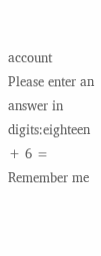account
Please enter an answer in digits:eighteen + 6 =
Remember me